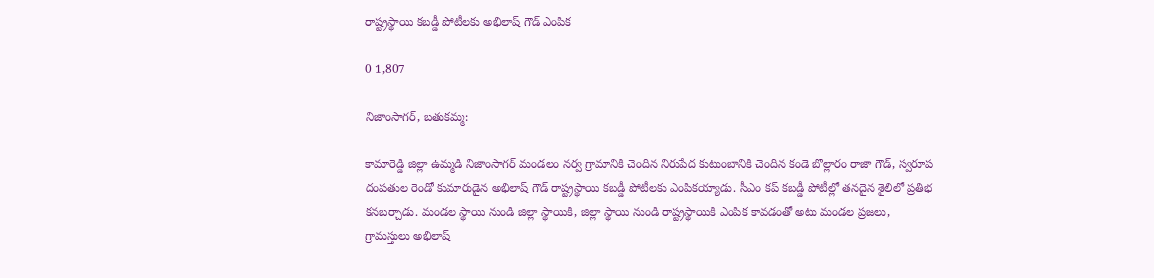రాష్ట్రస్థాయి కబడ్డీ పోటీలకు అభిలాష్ గౌడ్ ఎంపిక

0 1,807

నిజాంసాగర్, బతుకమ్మ:

కామారెడ్డి జిల్లా ఉమ్మడి నిజాంసాగర్ మండలం నర్వ గ్రామానికి చెందిన నిరుపేద కుటుంబానికి చెందిన కండె బొల్లారం రాజా గౌడ్, స్వరూప దంపతుల రెండో కుమారుడైన అభిలాష్ గౌడ్ రాష్ట్రస్థాయి కబడ్డీ పోటీలకు ఎంపికయ్యాడు. సీఎం కప్ కబడ్డీ పోటీల్లో తనదైన శైలిలో ప్రతిభ కనబర్చాడు. మండల స్థాయి నుండి జిల్లా స్థాయికి, జిల్లా స్థాయి నుండి రాష్ట్రస్థాయికి ఎంపిక కావడంతో అటు మండల ప్రజలు, గ్రామస్తులు అభిలాష్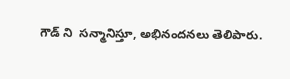గౌడ్ ని  సన్మానిస్తూ, అభినందనలు తెలిపారు.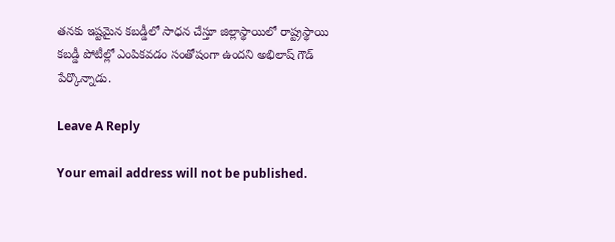తనకు ఇష్టమైన కబడ్డీలో సాధన చేస్తూ జిల్లాస్థాయిలో రాష్ట్రస్థాయి కబడ్డీ పోటీల్లో ఎంపికవడం సంతోషంగా ఉందని అభిలాష్ గౌడ్ పేర్కొన్నాడు.

Leave A Reply

Your email address will not be published.